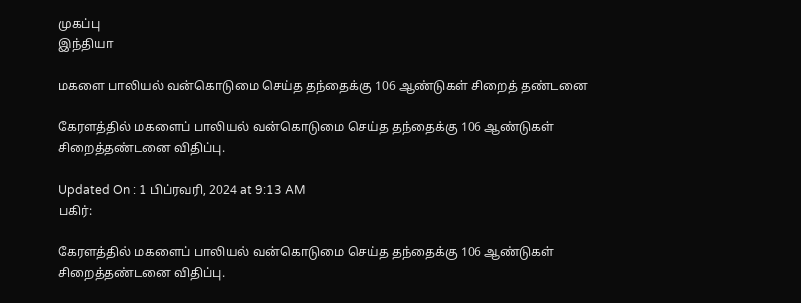முகப்பு
இந்தியா

மகளை பாலியல் வன்கொடுமை செய்த தந்தைக்கு 106 ஆண்டுகள் சிறைத் தண்டனை

கேரளத்தில் மகளைப் பாலியல் வன்கொடுமை செய்த தந்தைக்கு 106 ஆண்டுகள் சிறைத்தண்டனை விதிப்பு.

Updated On : 1 பிப்ரவரி, 2024 at 9:13 AM
பகிர்:

கேரளத்தில் மகளைப் பாலியல் வன்கொடுமை செய்த தந்தைக்கு 106 ஆண்டுகள் சிறைத்தண்டனை விதிப்பு.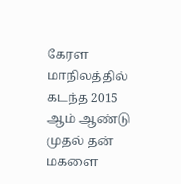கேரள மாநிலத்தில் கடந்த 2015 ஆம் ஆண்டு முதல் தன் மகளை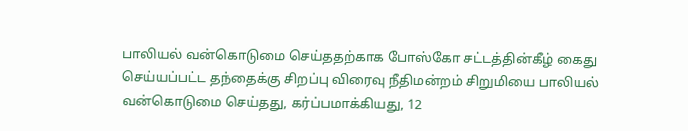பாலியல் வன்கொடுமை செய்ததற்காக போஸ்கோ சட்டத்தின்கீழ் கைது செய்யப்பட்ட தந்தைக்கு சிறப்பு விரைவு நீதிமன்றம் சிறுமியை பாலியல் வன்கொடுமை செய்தது, கர்ப்பமாக்கியது, 12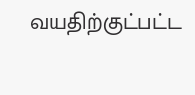வயதிற்குட்பட்ட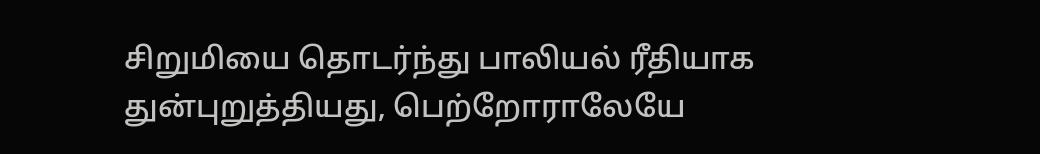சிறுமியை தொடர்ந்து பாலியல் ரீதியாக துன்புறுத்தியது, பெற்றோராலேயே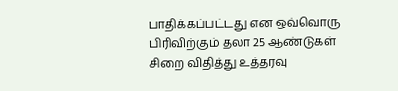பாதிக்கப்பட்டது என ஒவ்வொரு பிரிவிற்கும் தலா 25 ஆண்டுகள் சிறை விதித்து உத்தரவு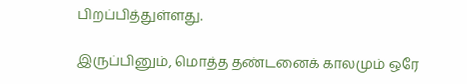பிறப்பித்துள்ளது.

இருப்பினும், மொத்த தண்டனைக் காலமும் ஒரே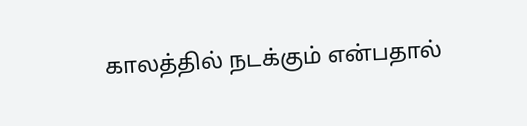காலத்தில் நடக்கும் என்பதால்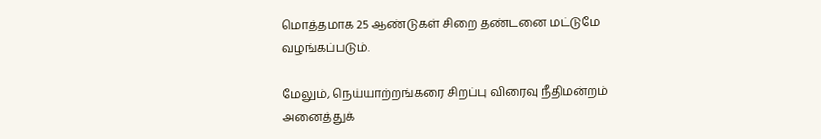மொத்தமாக 25 ஆண்டுகள் சிறை தண்டனை மட்டுமே வழங்கப்படும்.

மேலும், நெய்யாற்றங்கரை சிறப்பு விரைவு நீதிமன்றம் அனைத்துக்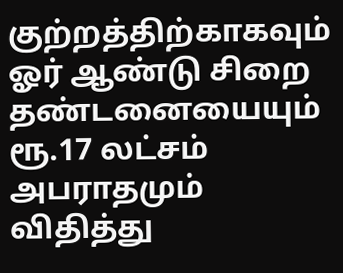குற்றத்திற்காகவும் ஓர் ஆண்டு சிறை தண்டனையையும் ரூ.17 லட்சம் அபராதமும்  விதித்து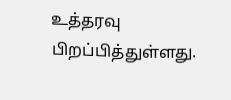உத்தரவு பிறப்பித்துள்ளது.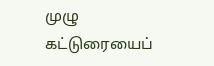முழு கட்டுரையைப்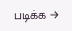படிக்க →